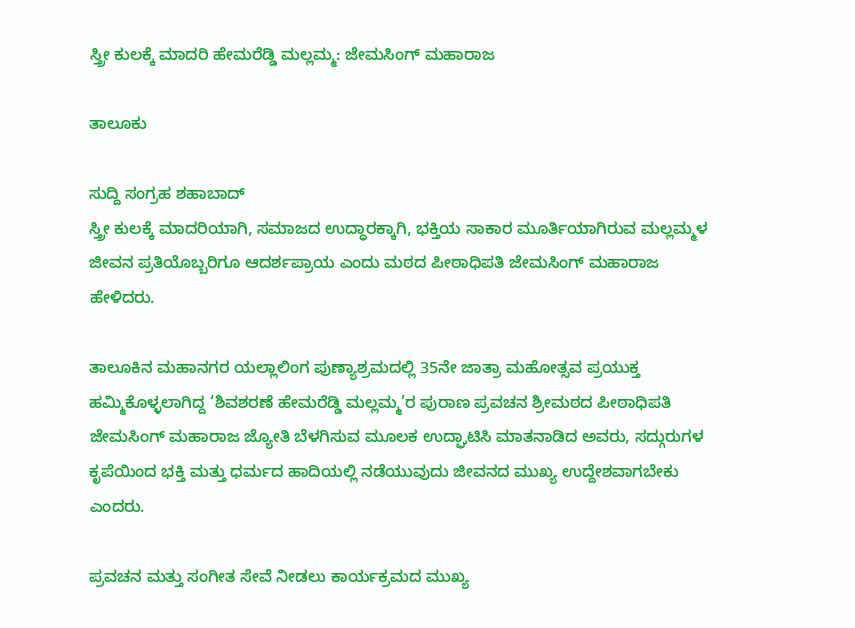ಸ್ತ್ರೀ ಕುಲಕ್ಕೆ ಮಾದರಿ ಹೇಮರೆಡ್ಡಿ ಮಲ್ಲಮ್ಮ: ಜೇಮಸಿಂಗ್ ಮಹಾರಾಜ

ತಾಲೂಕು

ಸುದ್ದಿ ಸಂಗ್ರಹ ಶಹಾಬಾದ್
ಸ್ತ್ರೀ ಕುಲಕ್ಕೆ ಮಾದರಿಯಾಗಿ, ಸಮಾಜದ ಉದ್ಧಾರಕ್ಕಾಗಿ, ಭಕ್ತಿಯ ಸಾಕಾರ ಮೂರ್ತಿಯಾಗಿರುವ ಮಲ್ಲಮ್ಮಳ ಜೀವನ ಪ್ರತಿಯೊಬ್ಬರಿಗೂ ಆದರ್ಶಪ್ರಾಯ ಎಂದು ಮಠದ ಪೀಠಾಧಿಪತಿ ಜೇಮಸಿಂಗ್ ಮಹಾರಾಜ ಹೇಳಿದರು.

ತಾಲೂಕಿನ ಮಹಾನಗರ ಯಲ್ಲಾಲಿಂಗ ಪುಣ್ಯಾಶ್ರಮದಲ್ಲಿ 35ನೇ ಜಾತ್ರಾ ಮಹೋತ್ಸವ ಪ್ರಯುಕ್ತ ಹಮ್ಮಿಕೊಳ್ಳಲಾಗಿದ್ದ ‘ಶಿವಶರಣೆ ಹೇಮರೆಡ್ಡಿ ಮಲ್ಲಮ್ಮ’ರ ಪುರಾಣ ಪ್ರವಚನ ಶ್ರೀಮಠದ ಪೀಠಾಧಿಪತಿ ಜೇಮಸಿಂಗ್ ಮಹಾರಾಜ ಜ್ಯೋತಿ ಬೆಳಗಿಸುವ ಮೂಲಕ ಉದ್ಘಾಟಿಸಿ ಮಾತನಾಡಿದ ಅವರು, ಸದ್ಗುರುಗಳ ಕೃಪೆಯಿಂದ ಭಕ್ತಿ ಮತ್ತು ಧರ್ಮದ ಹಾದಿಯಲ್ಲಿ ನಡೆಯುವುದು ಜೀವನದ ಮುಖ್ಯ ಉದ್ದೇಶವಾಗಬೇಕು ಎಂದರು.

ಪ್ರವಚನ ಮತ್ತು ಸಂಗೀತ ಸೇವೆ ನೀಡಲು ಕಾರ್ಯಕ್ರಮದ ಮುಖ್ಯ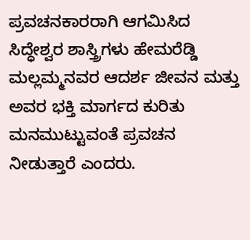ಪ್ರವಚನಕಾರರಾಗಿ ಆಗಮಿಸಿದ ಸಿದ್ಧೇಶ್ವರ ಶಾಸ್ತ್ರಿಗಳು ಹೇಮರೆಡ್ಡಿ ಮಲ್ಲಮ್ಮನವರ ಆದರ್ಶ ಜೀವನ ಮತ್ತು ಅವರ ಭಕ್ತಿ ಮಾರ್ಗದ ಕುರಿತು ಮನಮುಟ್ಟುವಂತೆ ಪ್ರವಚನ ನೀಡುತ್ತಾರೆ ಎಂದರು.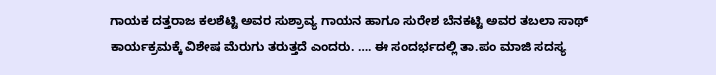ಗಾಯಕ ದತ್ತರಾಜ ಕಲಶೆಟ್ಟಿ ಅವರ ಸುಶ್ರಾವ್ಯ ಗಾಯನ ಹಾಗೂ ಸುರೇಶ ಬೆನಕಟ್ಟಿ ಅವರ ತಬಲಾ ಸಾಥ್ ಕಾರ್ಯಕ್ರಮಕ್ಕೆ ವಿಶೇಷ ಮೆರುಗು ತರುತ್ತದೆ ಎಂದರು. …. ಈ ಸಂದರ್ಭದಲ್ಲಿ ತಾ.ಪಂ ಮಾಜಿ ಸದಸ್ಯ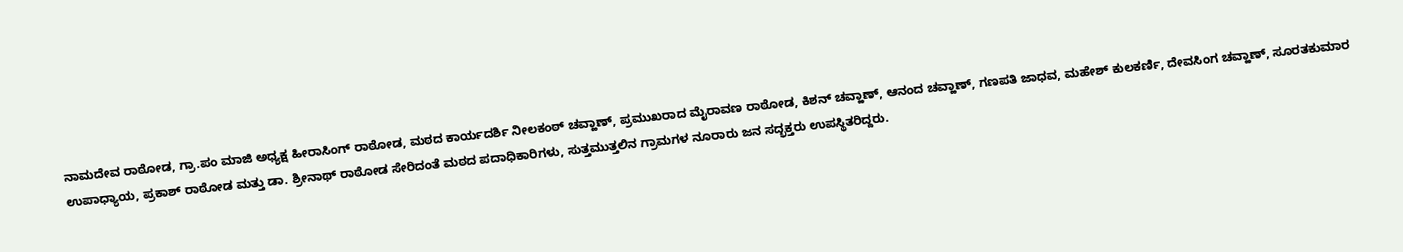ನಾಮದೇವ ರಾಠೋಡ, ಗ್ರಾ.ಪಂ ಮಾಜಿ ಅಧ್ಯಕ್ಷ ಹೀರಾಸಿಂಗ್ ರಾಠೋಡ, ಮಠದ ಕಾರ್ಯದರ್ಶಿ ನೀಲಕಂಠ್ ಚವ್ಹಾಣ್, ಪ್ರಮುಖರಾದ ಮೈರಾವಣ ರಾಠೋಡ, ಕಿಶನ್ ಚವ್ಹಾಣ್, ಆನಂದ ಚವ್ಹಾಣ್, ಗಣಪತಿ ಜಾಧವ, ಮಹೇಶ್ ಕುಲಕರ್ಣಿ, ದೇವಸಿಂಗ ಚವ್ಹಾಣ್, ಸೂರತಕುಮಾರ ಉಪಾಧ್ಯಾಯ, ಪ್ರಕಾಶ್ ರಾಠೋಡ ಮತ್ತು ಡಾ. ಶ್ರೀನಾಥ್ ರಾಠೋಡ ಸೇರಿದಂತೆ ಮಠದ ಪದಾಧಿಕಾರಿಗಳು, ಸುತ್ತಮುತ್ತಲಿನ ಗ್ರಾಮಗಳ ನೂರಾರು ಜನ ಸದ್ಭಕ್ತರು ಉಪಸ್ಥಿತರಿದ್ದರು.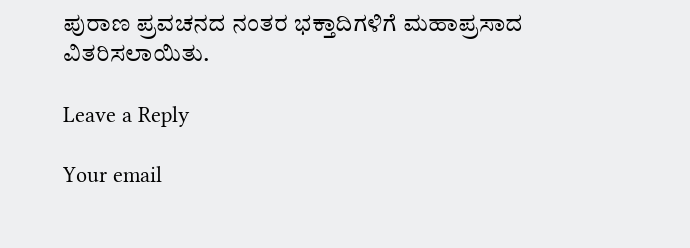ಪುರಾಣ ಪ್ರವಚನದ ನಂತರ ಭಕ್ತಾದಿಗಳಿಗೆ ಮಹಾಪ್ರಸಾದ ವಿತರಿಸಲಾಯಿತು.

Leave a Reply

Your email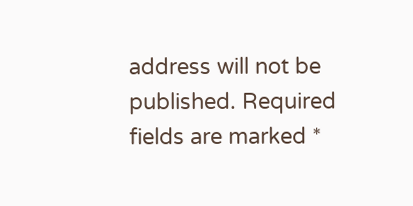address will not be published. Required fields are marked *